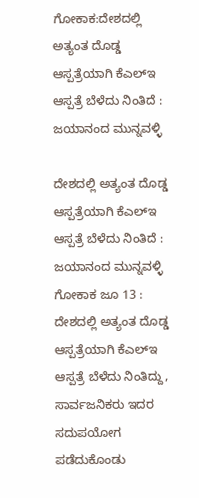ಗೋಕಾಕ:ದೇಶದಲ್ಲಿ ಅತ್ಯಂತ ದೊಡ್ಡ ಆಸ್ಪತ್ರೆಯಾಗಿ ಕೆಎಲ್ಇ ಆಸ್ಪತ್ರೆ ಬೆಳೆದು ನಿಂತಿದೆ : ಜಯಾನಂದ ಮುನ್ನವಳ್ಳಿ

ದೇಶದಲ್ಲಿ ಅತ್ಯಂತ ದೊಡ್ಡ ಆಸ್ಪತ್ರೆಯಾಗಿ ಕೆಎಲ್ಇ ಆಸ್ಪತ್ರೆ ಬೆಳೆದು ನಿಂತಿದೆ : ಜಯಾನಂದ ಮುನ್ನವಳ್ಳಿ
ಗೋಕಾಕ ಜೂ 13 : ದೇಶದಲ್ಲಿ ಅತ್ಯಂತ ದೊಡ್ಡ ಆಸ್ಪತ್ರೆಯಾಗಿ ಕೆಎಲ್ಇ ಆಸ್ಪತ್ರೆ ಬೆಳೆದು ನಿಂತಿದ್ದು, ಸಾರ್ವಜನಿಕರು ಇದರ ಸದುಪಯೋಗ ಪಡೆದುಕೊಂಡು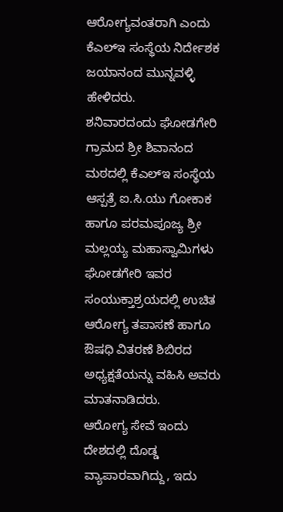ಆರೋಗ್ಯವಂತರಾಗಿ ಎಂದು ಕೆಎಲ್ಇ ಸಂಸ್ಥೆಯ ನಿರ್ದೇಶಕ ಜಯಾನಂದ ಮುನ್ನವಳ್ಳಿ ಹೇಳಿದರು.
ಶನಿವಾರದಂದು ಘೋಡಗೇರಿ ಗ್ರಾಮದ ಶ್ರೀ ಶಿವಾನಂದ ಮಠದಲ್ಲಿ ಕೆಎಲ್ಇ ಸಂಸ್ಥೆಯ ಆಸ್ಪತ್ರೆ ಐ.ಸಿ.ಯು ಗೋಕಾಕ ಹಾಗೂ ಪರಮಪೂಜ್ಯ ಶ್ರೀ ಮಲ್ಲಯ್ಯ ಮಹಾಸ್ವಾಮಿಗಳು ಘೋಡಗೇರಿ ಇವರ ಸಂಯುಕ್ತಾಶ್ರಯದಲ್ಲಿ ಉಚಿತ ಆರೋಗ್ಯ ತಪಾಸಣೆ ಹಾಗೂ ಔಷಧಿ ವಿತರಣೆ ಶಿಬಿರದ ಅಧ್ಯಕ್ಷತೆಯನ್ನು ವಹಿಸಿ ಅವರು ಮಾತನಾಡಿದರು.
ಆರೋಗ್ಯ ಸೇವೆ ಇಂದು ದೇಶದಲ್ಲಿ ದೊಡ್ಡ ವ್ಯಾಪಾರವಾಗಿದ್ದು, ಇದು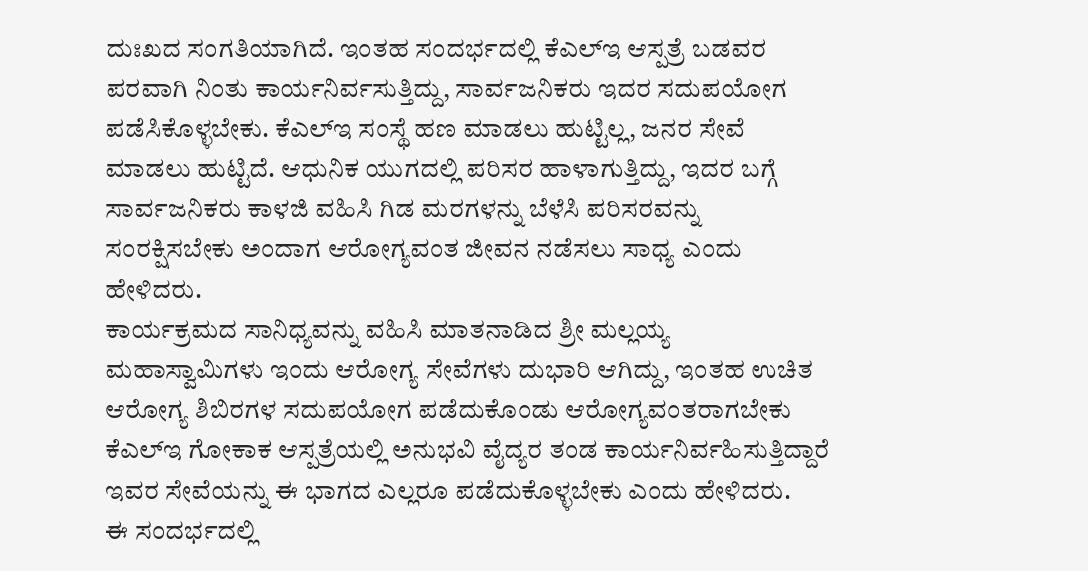ದುಃಖದ ಸಂಗತಿಯಾಗಿದೆ. ಇಂತಹ ಸಂದರ್ಭದಲ್ಲಿ ಕೆಎಲ್ಇ ಆಸ್ಪತ್ರೆ ಬಡವರ ಪರವಾಗಿ ನಿಂತು ಕಾರ್ಯನಿರ್ವಸುತ್ತಿದ್ದು, ಸಾರ್ವಜನಿಕರು ಇದರ ಸದುಪಯೋಗ ಪಡೆಸಿಕೊಳ್ಳಬೇಕು. ಕೆಎಲ್ಇ ಸಂಸ್ಥೆ ಹಣ ಮಾಡಲು ಹುಟ್ಟಿಲ್ಲ, ಜನರ ಸೇವೆ ಮಾಡಲು ಹುಟ್ಟಿದೆ. ಆಧುನಿಕ ಯುಗದಲ್ಲಿ ಪರಿಸರ ಹಾಳಾಗುತ್ತಿದ್ದು, ಇದರ ಬಗ್ಗೆ ಸಾರ್ವಜನಿಕರು ಕಾಳಜಿ ವಹಿಸಿ ಗಿಡ ಮರಗಳನ್ನು ಬೆಳೆಸಿ ಪರಿಸರವನ್ನು ಸಂರಕ್ಷಿಸಬೇಕು ಅಂದಾಗ ಆರೋಗ್ಯವಂತ ಜೀವನ ನಡೆಸಲು ಸಾಧ್ಯ ಎಂದು ಹೇಳಿದರು.
ಕಾರ್ಯಕ್ರಮದ ಸಾನಿಧ್ಯವನ್ನು ವಹಿಸಿ ಮಾತನಾಡಿದ ಶ್ರೀ ಮಲ್ಲಯ್ಯ ಮಹಾಸ್ವಾಮಿಗಳು ಇಂದು ಆರೋಗ್ಯ ಸೇವೆಗಳು ದುಭಾರಿ ಆಗಿದ್ದು, ಇಂತಹ ಉಚಿತ ಆರೋಗ್ಯ ಶಿಬಿರಗಳ ಸದುಪಯೋಗ ಪಡೆದುಕೊಂಡು ಆರೋಗ್ಯವಂತರಾಗಬೇಕು ಕೆಎಲ್ಇ ಗೋಕಾಕ ಆಸ್ಪತ್ರೆಯಲ್ಲಿ ಅನುಭವಿ ವೈದ್ಯರ ತಂಡ ಕಾರ್ಯನಿರ್ವಹಿಸುತ್ತಿದ್ದಾರೆ ಇವರ ಸೇವೆಯನ್ನು ಈ ಭಾಗದ ಎಲ್ಲರೂ ಪಡೆದುಕೊಳ್ಳಬೇಕು ಎಂದು ಹೇಳಿದರು.
ಈ ಸಂದರ್ಭದಲ್ಲಿ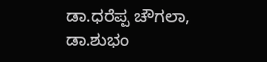ಡಾ.ಧರೆಪ್ಪ ಚೌಗಲಾ, ಡಾ.ಶುಭಂ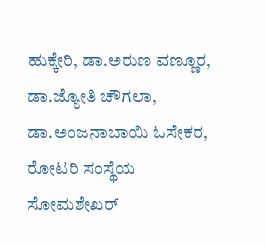ಹುಕ್ಕೇರಿ, ಡಾ.ಅರುಣ ವಣ್ಣೂರ, ಡಾ.ಜ್ಯೋತಿ ಚೌಗಲಾ, ಡಾ.ಅಂಜನಾಬಾಯಿ ಓಸೇಕರ, ರೋಟರಿ ಸಂಸ್ಥೆಯ ಸೋಮಶೇಖರ್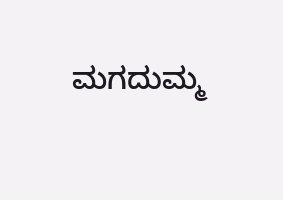ಮಗದುಮ್ಮ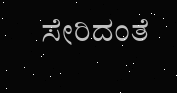ಸೇರಿದಂತೆ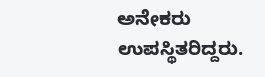ಅನೇಕರು ಉಪಸ್ಥಿತರಿದ್ದರು.